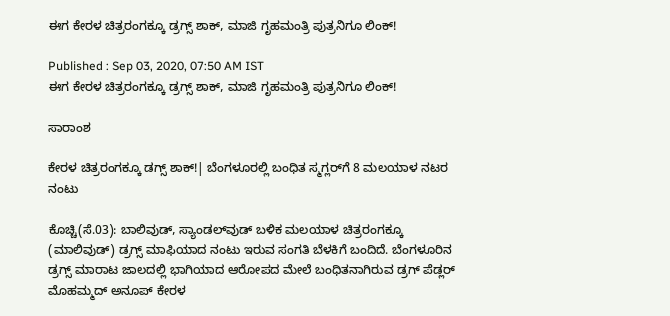ಈಗ ಕೇರಳ ಚಿತ್ರರಂಗಕ್ಕೂ ಡ್ರಗ್ಸ್ ಶಾಕ್, ಮಾಜಿ ಗೃಹಮಂತ್ರಿ ಪುತ್ರನಿಗೂ ಲಿಂಕ್!

Published : Sep 03, 2020, 07:50 AM IST
ಈಗ ಕೇರಳ ಚಿತ್ರರಂಗಕ್ಕೂ ಡ್ರಗ್ಸ್ ಶಾಕ್, ಮಾಜಿ ಗೃಹಮಂತ್ರಿ ಪುತ್ರನಿಗೂ ಲಿಂಕ್!

ಸಾರಾಂಶ

ಕೇರಳ ಚಿತ್ರರಂಗಕ್ಕೂ ಡಗ್ಸ್‌ ಶಾಕ್‌!| ಬೆಂಗಳೂರಲ್ಲಿ ಬಂಧಿತ ಸ್ಮಗ್ಲರ್‌ಗೆ 8 ಮಲಯಾಳ ನಟರ ನಂಟು

ಕೊಚ್ಚಿ(ಸೆ.03): ಬಾಲಿವುಡ್‌, ಸ್ಯಾಂಡಲ್‌ವುಡ್‌ ಬಳಿಕ ಮಲಯಾಳ ಚಿತ್ರರಂಗಕ್ಕೂ (ಮಾಲಿವುಡ್‌) ಡ್ರಗ್ಸ್‌ ಮಾಫಿಯಾದ ನಂಟು ಇರುವ ಸಂಗತಿ ಬೆಳಕಿಗೆ ಬಂದಿದೆ. ಬೆಂಗಳೂರಿನ ಡ್ರಗ್ಸ್‌ ಮಾರಾಟ ಜಾಲದಲ್ಲಿ ಭಾಗಿಯಾದ ಆರೋಪದ ಮೇಲೆ ಬಂಧಿತನಾಗಿರುವ ಡ್ರಗ್‌ ಪೆಡ್ಲರ್‌ ಮೊಹಮ್ಮದ್‌ ಅನೂಪ್‌ ಕೇರಳ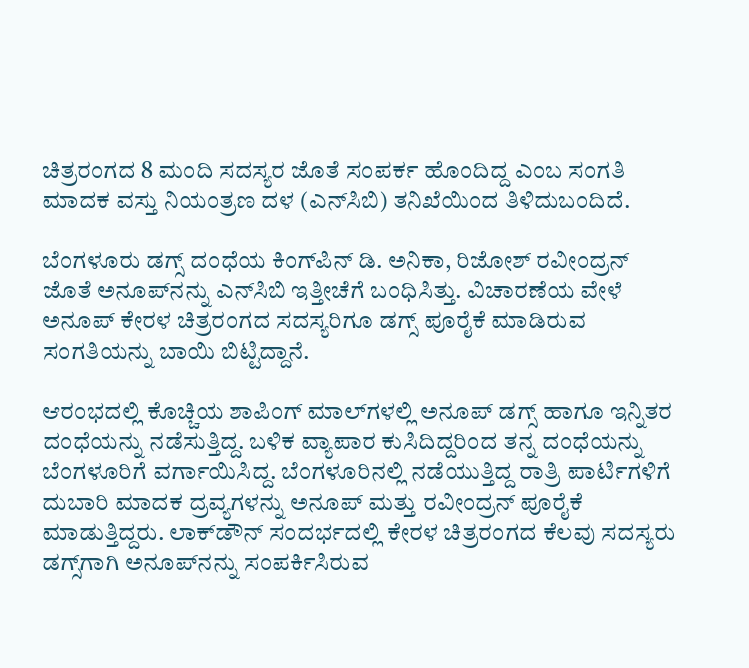ಚಿತ್ರರಂಗದ 8 ಮಂದಿ ಸದಸ್ಯರ ಜೊತೆ ಸಂಪರ್ಕ ಹೊಂದಿದ್ದ ಎಂಬ ಸಂಗತಿ ಮಾದಕ ವಸ್ತು ನಿಯಂತ್ರಣ ದಳ (ಎನ್‌ಸಿಬಿ) ತನಿಖೆಯಿಂದ ತಿಳಿದುಬಂದಿದೆ.

ಬೆಂಗಳೂರು ಡಗ್ಸ್‌ ದಂಧೆಯ ಕಿಂಗ್‌ಪಿನ್‌ ಡಿ. ಅನಿಕಾ, ರಿಜೋಶ್‌ ರವೀಂದ್ರನ್‌ ಜೊತೆ ಅನೂಪ್‌ನನ್ನು ಎನ್‌ಸಿಬಿ ಇತ್ತೀಚೆಗೆ ಬಂಧಿಸಿತ್ತು. ವಿಚಾರಣೆಯ ವೇಳೆ ಅನೂಪ್‌ ಕೇರಳ ಚಿತ್ರರಂಗದ ಸದಸ್ಯರಿಗೂ ಡಗ್ಸ್‌ ಪೂರೈಕೆ ಮಾಡಿರುವ ಸಂಗತಿಯನ್ನು ಬಾಯಿ ಬಿಟ್ಟಿದ್ದಾನೆ.

ಆರಂಭದಲ್ಲಿ ಕೊಚ್ಚಿಯ ಶಾಪಿಂಗ್‌ ಮಾಲ್‌ಗಳಲ್ಲಿ ಅನೂಪ್‌ ಡಗ್ಸ್‌ ಹಾಗೂ ಇನ್ನಿತರ ದಂಧೆಯನ್ನು ನಡೆಸುತ್ತಿದ್ದ. ಬಳಿಕ ವ್ಯಾಪಾರ ಕುಸಿದಿದ್ದರಿಂದ ತನ್ನ ದಂಧೆಯನ್ನು ಬೆಂಗಳೂರಿಗೆ ವರ್ಗಾಯಿಸಿದ್ದ. ಬೆಂಗಳೂರಿನಲ್ಲಿ ನಡೆಯುತ್ತಿದ್ದ ರಾತ್ರಿ ಪಾರ್ಟಿಗಳಿಗೆ ದುಬಾರಿ ಮಾದಕ ದ್ರವ್ಯಗಳನ್ನು ಅನೂಪ್‌ ಮತ್ತು ರವೀಂದ್ರನ್‌ ಪೂರೈಕೆ ಮಾಡುತ್ತಿದ್ದರು. ಲಾಕ್‌ಡೌನ್‌ ಸಂದರ್ಭದಲ್ಲಿ ಕೇರಳ ಚಿತ್ರರಂಗದ ಕೆಲವು ಸದಸ್ಯರು ಡಗ್ಸ್‌ಗಾಗಿ ಅನೂಪ್‌ನನ್ನು ಸಂಪರ್ಕಿಸಿರುವ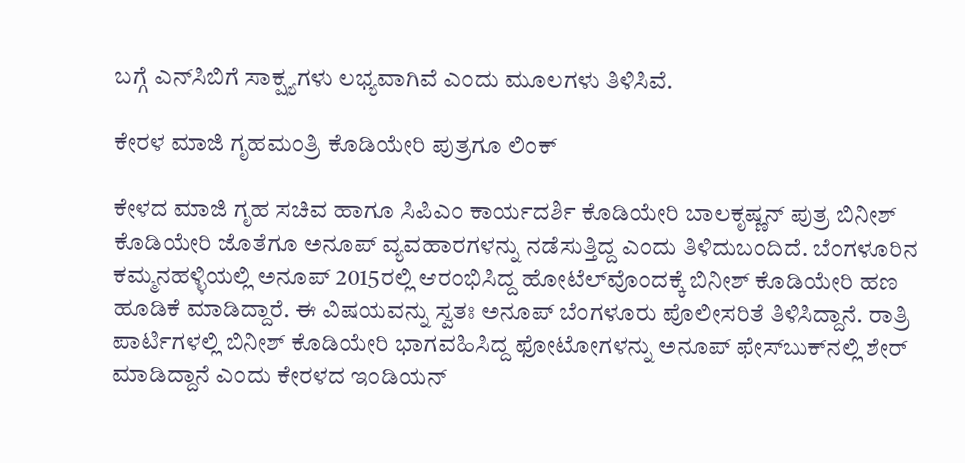ಬಗ್ಗೆ ಎನ್‌ಸಿಬಿಗೆ ಸಾಕ್ಷ್ಯಗಳು ಲಭ್ಯವಾಗಿವೆ ಎಂದು ಮೂಲಗಳು ತಿಳಿಸಿವೆ.

ಕೇರಳ ಮಾಜಿ ಗೃಹಮಂತ್ರಿ ಕೊಡಿಯೇರಿ ಪುತ್ರಗೂ ಲಿಂಕ್‌

ಕೇಳದ ಮಾಜಿ ಗೃಹ ಸಚಿವ ಹಾಗೂ ಸಿಪಿಎಂ ಕಾರ್ಯದರ್ಶಿ ಕೊಡಿಯೇರಿ ಬಾಲಕೃಷ್ಣನ್‌ ಪುತ್ರ ಬಿನೀಶ್‌ ಕೊಡಿಯೇರಿ ಜೊತೆಗೂ ಅನೂಪ್‌ ವ್ಯವಹಾರಗಳನ್ನು ನಡೆಸುತ್ತಿದ್ದ ಎಂದು ತಿಳಿದುಬಂದಿದೆ. ಬೆಂಗಳೂರಿನ ಕಮ್ಮನಹಳ್ಳಿಯಲ್ಲಿ ಅನೂಪ್‌ 2015ರಲ್ಲಿ ಆರಂಭಿಸಿದ್ದ ಹೋಟೆಲ್‌ವೊಂದಕ್ಕೆ ಬಿನೀಶ್‌ ಕೊಡಿಯೇರಿ ಹಣ ಹೂಡಿಕೆ ಮಾಡಿದ್ದಾರೆ. ಈ ವಿಷಯವನ್ನು ಸ್ವತಃ ಅನೂಪ್‌ ಬೆಂಗಳೂರು ಪೊಲೀಸರಿತೆ ತಿಳಿಸಿದ್ದಾನೆ. ರಾತ್ರಿ ಪಾರ್ಟಿಗಳಲ್ಲಿ ಬಿನೀಶ್‌ ಕೊಡಿಯೇರಿ ಭಾಗವಹಿಸಿದ್ದ ಫೋಟೋಗಳನ್ನು ಅನೂಪ್‌ ಫೇಸ್‌ಬುಕ್‌ನಲ್ಲಿ ಶೇರ್‌ ಮಾಡಿದ್ದಾನೆ ಎಂದು ಕೇರಳದ ಇಂಡಿಯನ್‌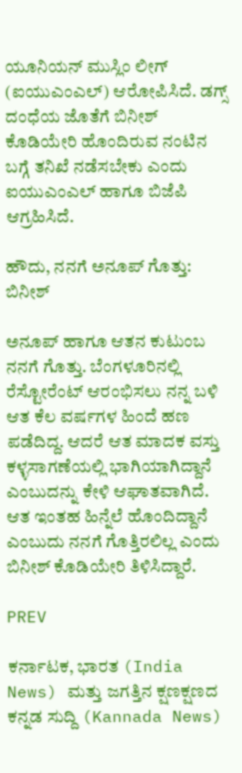ಯೂನಿಯನ್‌ ಮುಸ್ಲಿಂ ಲೀಗ್‌ (ಐಯುಎಂಎಲ್‌) ಆರೋಪಿಸಿದೆ. ಡಗ್ಸ್‌ ದಂಧೆಯ ಜೊತೆಗೆ ಬಿನೀಶ್‌ ಕೊಡಿಯೇರಿ ಹೊಂದಿರುವ ನಂಟಿನ ಬಗ್ಗೆ ತನಿಖೆ ನಡೆಸಬೇಕು ಎಂದು ಐಯುಎಂಎಲ್‌ ಹಾಗೂ ಬಿಜೆಪಿ ಆಗ್ರಹಿಸಿದೆ.

ಹೌದು, ನನಗೆ ಅನೂಪ್‌ ಗೊತ್ತು: ಬಿನೀಶ್‌

ಅನೂಪ್‌ ಹಾಗೂ ಆತನ ಕುಟುಂಬ ನನಗೆ ಗೊತ್ತು. ಬೆಂಗಳೂರಿನಲ್ಲಿ ರೆಸ್ಟೋರೆಂಟ್‌ ಆರಂಭಿಸಲು ನನ್ನ ಬಳಿ ಆತ ಕೆಲ ವರ್ಷಗಳ ಹಿಂದೆ ಹಣ ಪಡೆದಿದ್ದ. ಆದರೆ ಆತ ಮಾದಕ ವಸ್ತು ಕಳ್ಳಸಾಗಣೆಯಲ್ಲಿ ಭಾಗಿಯಾಗಿದ್ದಾನೆ ಎಂಬುದನ್ನು ಕೇಳಿ ಆಘಾತವಾಗಿದೆ. ಆತ ಇಂತಹ ಹಿನ್ನೆಲೆ ಹೊಂದಿದ್ದಾನೆ ಎಂಬುದು ನನಗೆ ಗೊತ್ತಿರಲಿಲ್ಲ ಎಂದು ಬಿನೀಶ್‌ ಕೊಡಿಯೇರಿ ತಿಳಿಸಿದ್ದಾರೆ.

PREV

ಕರ್ನಾಟಕ, ಭಾರತ (India News) ಮತ್ತು ಜಗತ್ತಿನ ಕ್ಷಣಕ್ಷಣದ ಕನ್ನಡ ಸುದ್ದಿ (Kannada News)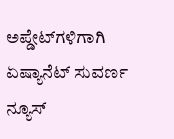ಅಪ್ಡೇಟ್‌ಗಳಿಗಾಗಿ ಏಷ್ಯಾನೆಟ್ ಸುವರ್ಣ ನ್ಯೂಸ್‌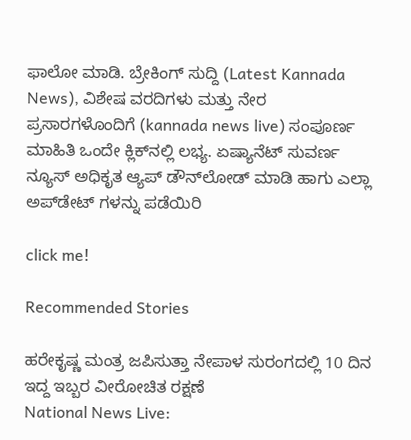ಫಾಲೋ ಮಾಡಿ. ಬ್ರೇಕಿಂಗ್ ಸುದ್ದಿ (Latest Kannada News), ವಿಶೇಷ ವರದಿಗಳು ಮತ್ತು ನೇರ ಪ್ರಸಾರಗಳೊಂದಿಗೆ (kannada news live) ಸಂಪೂರ್ಣ ಮಾಹಿತಿ ಒಂದೇ ಕ್ಲಿಕ್‌ನಲ್ಲಿ ಲಭ್ಯ. ಏಷ್ಯಾನೆಟ್ ಸುವರ್ಣ ನ್ಯೂಸ್ ಅಧಿಕೃತ ಆ್ಯಪ್ ಡೌನ್‌ಲೋಡ್ ಮಾಡಿ ಹಾಗು ಎಲ್ಲಾ ಅಪ್‌ಡೇಟ್ ಗಳನ್ನು ಪಡೆಯಿರಿ

click me!

Recommended Stories

ಹರೇಕೃಷ್ಣ ಮಂತ್ರ ಜಪಿಸುತ್ತಾ ನೇಪಾಳ ಸುರಂಗದಲ್ಲಿ 10 ದಿನ ಇದ್ದ ಇಬ್ಬರ ವೀರೋಚಿತ ರಕ್ಷಣೆ
National News Live: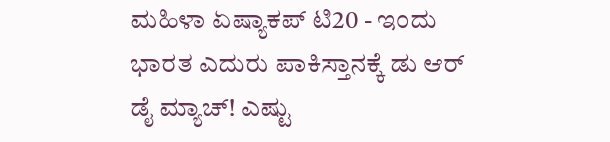ಮಹಿಳಾ ಏಷ್ಯಾಕಪ್‌ ಟಿ20 - ಇಂದು ಭಾರತ ಎದುರು ಪಾಕಿಸ್ತಾನಕ್ಕೆ ಡು ಆರ್ ಡೈ ಮ್ಯಾಚ್! ಎಷ್ಟು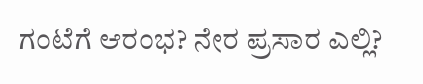ಗಂಟೆಗೆ ಆರಂಭ? ನೇರ ಪ್ರಸಾರ ಎಲ್ಲಿ?